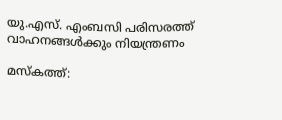യു.എസ്. എംബസി പരിസരത്ത് വാഹനങ്ങള്‍ക്കും നിയന്ത്രണം

മസ്കത്ത്: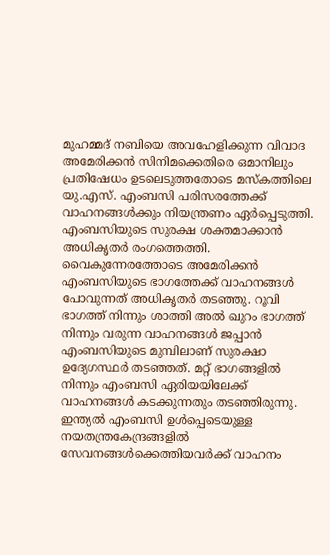മുഹമ്മദ് നബിയെ അവഹേളിക്കുന്ന വിവാദ അമേരിക്കന്‍ സിനിമക്കെതിരെ ഒമാനിലും പ്രതിഷേധം ഉടലെടുത്തതോടെ മസ്കത്തിലെ യു.എസ്. എംബസി പരിസരത്തേക്ക് വാഹനങ്ങള്‍ക്കും നിയന്ത്രണം ഏര്‍പ്പെടുത്തി. എംബസിയുടെ സുരക്ഷ ശക്തമാക്കാന്‍ അധികൃതര്‍ രംഗത്തെത്തി. വൈകുന്നേരത്തോടെ അമേരിക്കന്‍ എംബസിയുടെ ഭാഗത്തേക്ക് വാഹനങ്ങള്‍ പോവുന്നത് അധികൃതര്‍ തടഞ്ഞു. റൂവി ഭാഗത്ത് നിന്നും ശാത്തി അല്‍ ഖുറം ഭാഗത്ത് നിന്നും വരുന്ന വാഹനങ്ങള്‍ ജപ്പാന്‍ എംബസിയുടെ മുമ്പിലാണ് സുരക്ഷാ ഉദ്യേഗസ്ഥര്‍ തടഞ്ഞത്. മറ്റ് ഭാഗങ്ങളില്‍ നിന്നും എംബസി ഏരിയയിലേക്ക് വാഹനങ്ങള്‍ കടക്കുന്നതും തടഞ്ഞിരുന്നു.
ഇന്ത്യല്‍ എംബസി ഉള്‍പ്പെടെയുള്ള നയതന്ത്രകേന്ദ്രങ്ങളില്‍ സേവനങ്ങള്‍ക്കെത്തിയവര്‍ക്ക് വാഹനം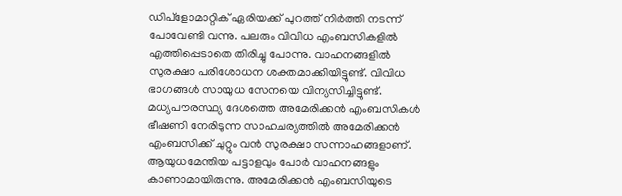ഡിപ്ളോമാറ്റിക് ഏരിയക്ക് പുറത്ത് നിര്‍ത്തി നടന്ന് പോവേണ്ടി വന്നു. പലരും വിവിധ എംബസികളില്‍ എത്തിപ്പെടാതെ തിരിച്ചു പോന്നു. വാഹനങ്ങളില്‍ സുരക്ഷാ പരിശോധന ശക്തമാക്കിയിട്ടുണ്ട്. വിവിധ ഭാഗങ്ങള്‍ സായുധ സേനയെ വിന്യസിച്ചിട്ടുണ്ട്.
മധ്യപൗരസ്ഥ്യ ദേശത്തെ അമേരിക്കന്‍ എംബസികള്‍ ഭീഷണി നേരിടുന്ന സാഹചര്യത്തില്‍ അമേരിക്കന്‍ എംബസിക്ക് ചുറ്റും വന്‍ സുരക്ഷാ സന്നാഹങ്ങളാണ്. ആയുധമേന്തിയ പട്ടാളവും പോര്‍ വാഹനങ്ങളും കാണാമായിരുന്നു. അമേരിക്കന്‍ എംബസിയുടെ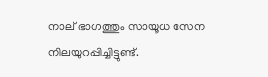നാല് ഭാഗത്തും സായൂധ സേന നിലയുറപ്പിച്ചിട്ടുണ്ട്.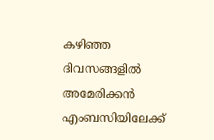കഴിഞ്ഞ ദിവസങ്ങളില്‍ അമേരിക്കന്‍ എംബസിയിലേക്ക്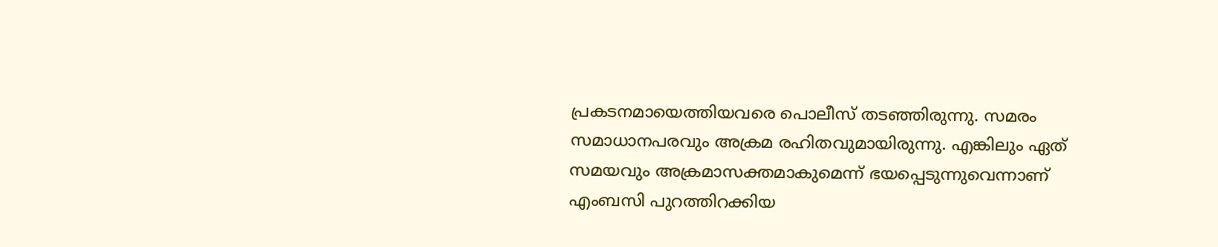പ്രകടനമായെത്തിയവരെ പൊലീസ് തടഞ്ഞിരുന്നു. സമരം സമാധാനപരവും അക്രമ രഹിതവുമായിരുന്നു. എങ്കിലും ഏത് സമയവും അക്രമാസക്തമാകുമെന്ന് ഭയപ്പെടുന്നുവെന്നാണ് എംബസി പുറത്തിറക്കിയ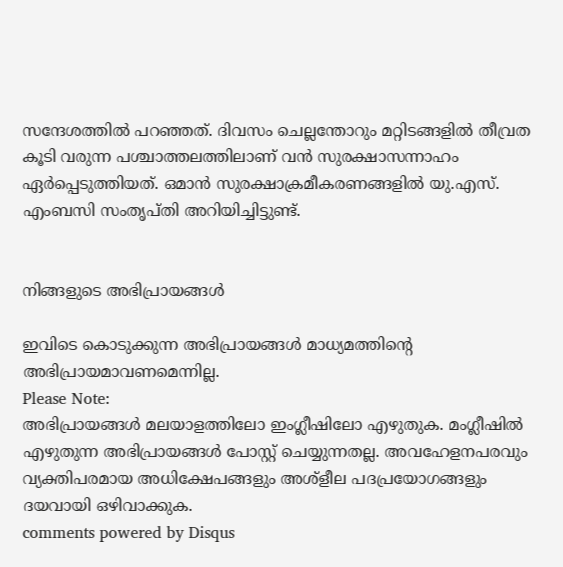സന്ദേശത്തില്‍ പറഞ്ഞത്. ദിവസം ചെല്ലന്തോറും മറ്റിടങ്ങളില്‍ തീവ്രത കൂടി വരുന്ന പശ്ചാത്തലത്തിലാണ് വന്‍ സുരക്ഷാസന്നാഹം ഏര്‍പ്പെടുത്തിയത്. ഒമാന്‍ സുരക്ഷാക്രമീകരണങ്ങളില്‍ യു.എസ്. എംബസി സംതൃപ്തി അറിയിച്ചിട്ടുണ്ട്.


നിങ്ങളുടെ അഭിപ്രായങ്ങള്‍

ഇവിടെ കൊടുക്കുന്ന അഭിപ്രായങ്ങള്‍ മാധ്യമത്തിന്റെ അഭിപ്രായമാവണമെന്നില്ല.
Please Note:
അഭിപ്രായങ്ങള്‍ മലയാളത്തിലോ ഇംഗ്ലീഷിലോ എഴുതുക. മംഗ്ലീഷില്‍ എഴുതുന്ന അഭിപ്രായങ്ങള്‍ പോസ്റ്റ് ചെയ്യുന്നതല്ല. അവഹേളനപരവും വ്യക്തിപരമായ അധിക്ഷേപങ്ങളും അശ്ളീല പദപ്രയോഗങ്ങളും ദയവായി ഒഴിവാക്കുക.
comments powered by Disqus